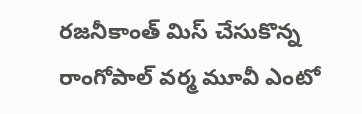రజనీకాంత్ మిస్ చేసుకొన్న రాంగోపాల్ వర్మ మూవీ ఎంటో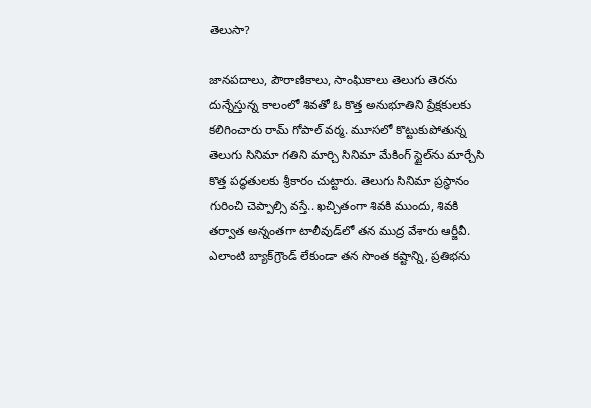తెలుసా?

జానపదాలు, పౌరాణికాలు, సాంఘికాలు తెలుగు తెరను దున్నేస్తున్న కాలంలో శివతో ఓ కొత్త అనుభూతిని ప్రేక్షకులకు కలిగించారు రామ్ గోపాల్ వర్మ. మూసలో కొట్టుకుపోతున్న తెలుగు సినిమా గతిని మార్చి సినిమా మేకింగ్ స్టైల్‌ను మార్చేసి కొత్త పద్ధతులకు శ్రీకారం చుట్టారు. తెలుగు సినిమా ప్రస్థానం గురించి చెప్పాల్సి వస్తే.. ఖచ్చితంగా శివకి ముందు, శివకి తర్వాత అన్నంతగా టాలీవుడ్‌లో తన ముద్ర వేశారు ఆర్జీవీ. ఎలాంటి బ్యాక్‌గ్రౌండ్ లేకుండా తన సొంత కష్టాన్ని, ప్రతిభను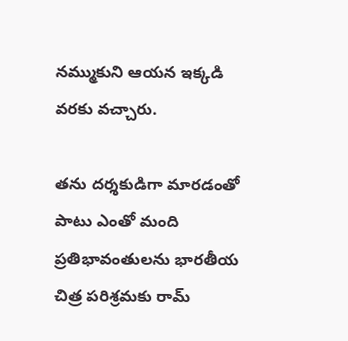నమ్ముకుని ఆయన ఇక్కడి వరకు వచ్చారు.

తను దర్శకుడిగా మారడంతో పాటు ఎంతో మంది ప్రతిభావంతులను భారతీయ చిత్ర పరిశ్రమకు రామ్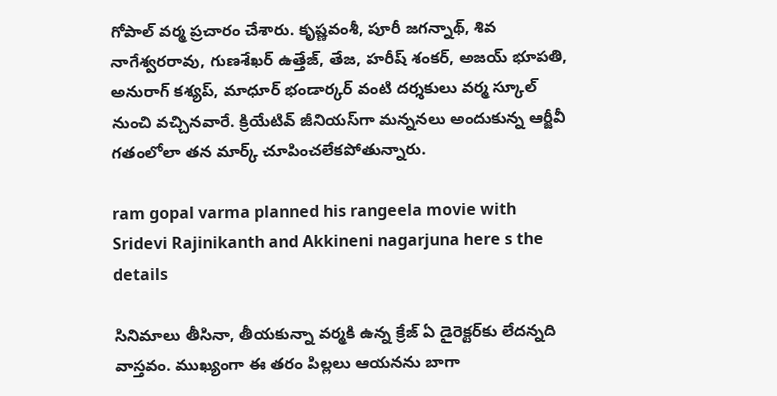గోపాల్ వర్మ ప్రచారం చేశారు. కృష్ణవంశీ, పూరీ జగన్నాథ్, శివ నాగేశ్వరరావు, గుణశేఖర్ ఉత్తేజ్, తేజ, హరీష్ శంకర్, అజయ్ భూపతి, అనురాగ్ కశ్యప్, మాధూర్ భండార్కర్ వంటి దర్శకులు వర్మ స్కూల్ నుంచి వచ్చినవారే. క్రియేటివ్ జీనియస్‌గా మన్ననలు అందుకున్న ఆర్జీవీ గతంలోలా తన మార్క్ చూపించలేకపోతున్నారు.

ram gopal varma planned his rangeela movie with Sridevi Rajinikanth and Akkineni nagarjuna here s the details

సినిమాలు తీసినా, తీయకున్నా వర్మకి ఉన్న క్రేజ్ ఏ డైరెక్టర్‌కు లేదన్నది వాస్తవం. ముఖ్యంగా ఈ తరం పిల్లలు ఆయనను బాగా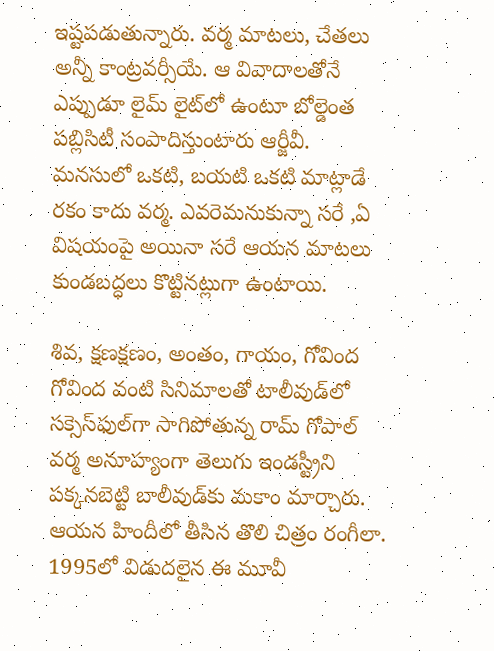ఇష్టపడుతున్నారు. వర్మ మాటలు, చేతలు అన్నీ కాంట్రవర్సీయే. ఆ వివాదాలతోనే ఎప్పుడూ లైమ్ లైట్‌లో ఉంటూ బోల్డెంత పబ్లిసిటీ సంపాదిస్తుంటారు ఆర్జీవీ. మనసులో ఒకటి, బయటి ఒకటి మాట్లాడే రకం కాదు వర్మ. ఎవరెమనుకున్నా సరే ,ఏ విషయంపై అయినా సరే ఆయన మాటలు కుండబద్ధలు కొట్టినట్లుగా ఉంటాయి.

శివ, క్షణక్షణం, అంతం, గాయం, గోవింద గోవింద వంటి సినిమాలతో టాలీవుడ్‌లో సక్సెస్‌ఫుల్‌గా సాగిపోతున్న రామ్ గోపాల్ వర్మ అనూహ్యంగా తెలుగు ఇండస్ట్రీని పక్కనబెట్టి బాలీవుడ్‌కు మకాం మార్చారు. ఆయన హిందీలో తీసిన తొలి చిత్రం రంగీలా. 1995లో విడుదలైన ఈ మూవీ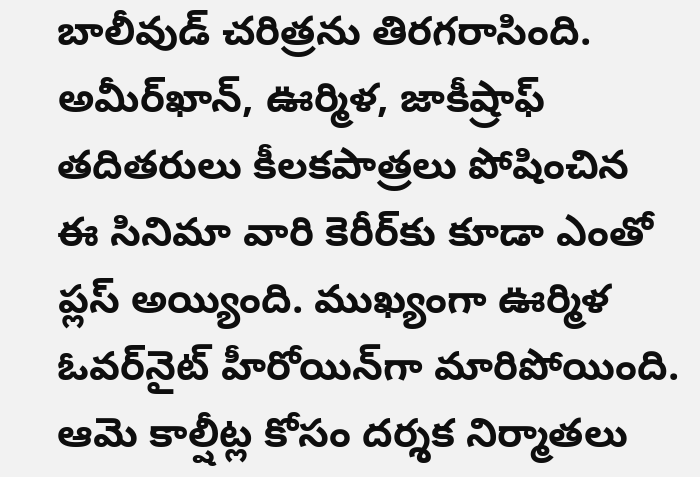బాలీవుడ్ చరిత్రను తిరగరాసింది. అమీర్‌ఖాన్, ఊర్మిళ, జాకీష్రాఫ్ తదితరులు కీలకపాత్రలు పోషించిన ఈ సినిమా వారి కెరీర్‌కు కూడా ఎంతో ప్లస్ అయ్యింది. ముఖ్యంగా ఊర్మిళ ఓవర్‌నైట్ హీరోయిన్‌గా మారిపోయింది. ఆమె కాల్షీట్ల కోసం దర్శక నిర్మాతలు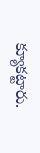క్యూకట్టారు.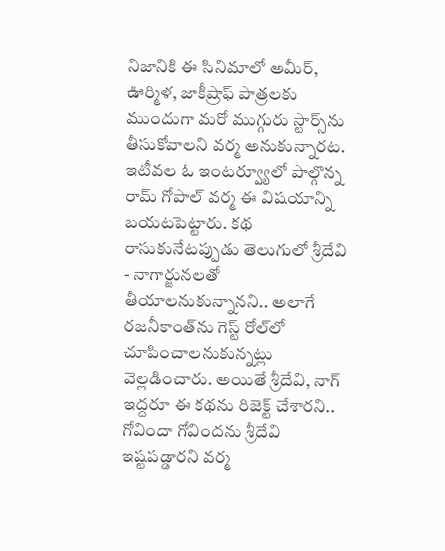నిజానికి ఈ సినిమాలో అమీర్, ఊర్మిళ, జాకీష్రాఫ్ పాత్రలకు ముందుగా మరో ముగ్గురు స్టార్స్‌ను తీసుకోవాలని వర్మ అనుకున్నారట. ఇటీవల ఓ ఇంటర్వ్యూలో పాల్గొన్న రామ్ గోపాల్ వర్మ ఈ విషయాన్ని బయటపెట్టారు. కథ రాసుకునేటప్పుడు తెలుగులో శ్రీదేవి - నాగార్జునలతో తీయాలనుకున్నానని.. అలాగే రజనీకాంత్‌ను గెస్ట్ రోల్‌లో చూపించాలనుకున్నట్లు వెల్లడించారు. అయితే శ్రీదేవి, నాగ్ ఇద్దరూ ఈ కథను రిజెక్ట్ చేశారని.. గోవిందా గోవిందను శ్రీదేవి ఇష్టపడ్డారని వర్మ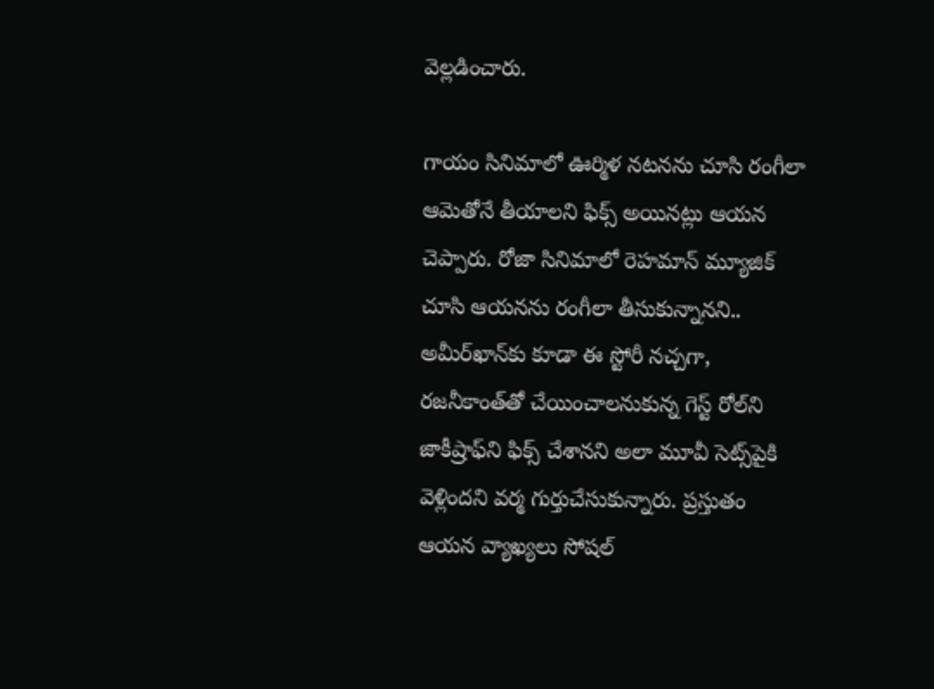వెల్లడించారు.

గాయం సినిమాలో ఊర్మిళ నటనను చూసి రంగీలా ఆమెతోనే తీయాలని ఫిక్స్ అయినట్లు ఆయన చెప్పారు. రోజా సినిమాలో రెహమాన్ మ్యూజిక్ చూసి ఆయనను రంగీలా తీసుకున్నానని.. అమీర్‌ఖాన్‌కు కూడా ఈ స్టోరీ నచ్చగా, రజనీకాంత్‌తో చేయించాలనుకున్న గెస్ట్ రోల్‌ని జాకీష్రాఫ్‌ని ఫిక్స్ చేశానని అలా మూవీ సెట్స్‌పైకి వెళ్లిందని వర్మ గుర్తుచేసుకున్నారు. ప్రస్తుతం ఆయన వ్యాఖ్యలు సోషల్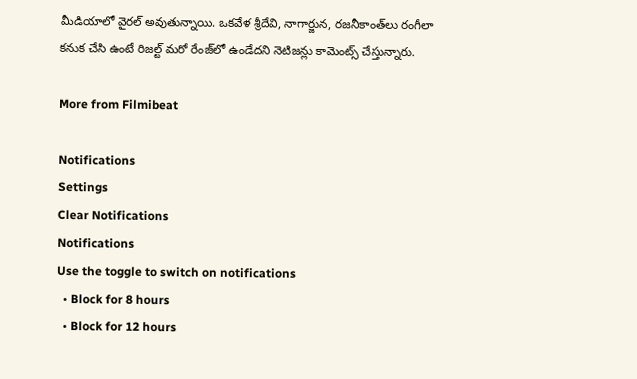మీడియాలో వైరల్ అవుతున్నాయి. ఒకవేళ శ్రీదేవి, నాగార్జున, రజనీకాంత్‌లు రంగీలా కనుక చేసి ఉంటే రిజల్ట్ మరో రేంజ్‌లో ఉండేదని నెటిజన్లు కామెంట్స్ చేస్తున్నారు.

More from Filmibeat

Notifications
Settings
Clear Notifications
Notifications
Use the toggle to switch on notifications
  • Block for 8 hours
  • Block for 12 hours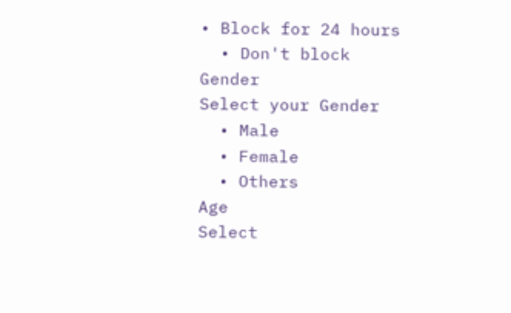• Block for 24 hours
  • Don't block
Gender
Select your Gender
  • Male
  • Female
  • Others
Age
Select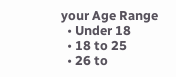your Age Range
  • Under 18
  • 18 to 25
  • 26 to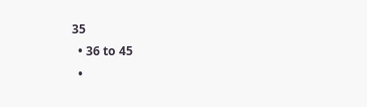35
  • 36 to 45
  •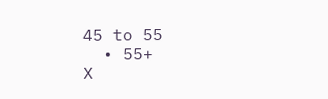45 to 55
  • 55+
X